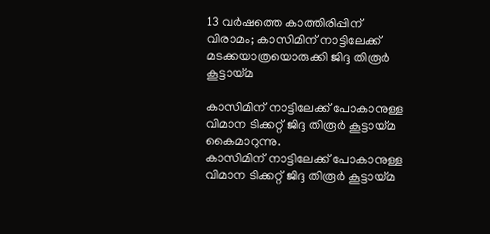13 വർഷത്തെ കാത്തിരിപ്പിന് വിരാമം; കാസിമിന് നാട്ടിലേക്ക് മടക്കയാത്രയൊരുക്കി ജിദ്ദ തിരൂർ കൂട്ടായ്മ

കാസിമിന് നാട്ടിലേക്ക് പോകാനുള്ള വിമാന ടിക്കറ്റ് ജിദ്ദ തിരൂര്‍ കൂട്ടായ്മ കൈമാറുന്നു.
കാസിമിന് നാട്ടിലേക്ക് പോകാനുള്ള വിമാന ടിക്കറ്റ് ജിദ്ദ തിരൂര്‍ കൂട്ടായ്മ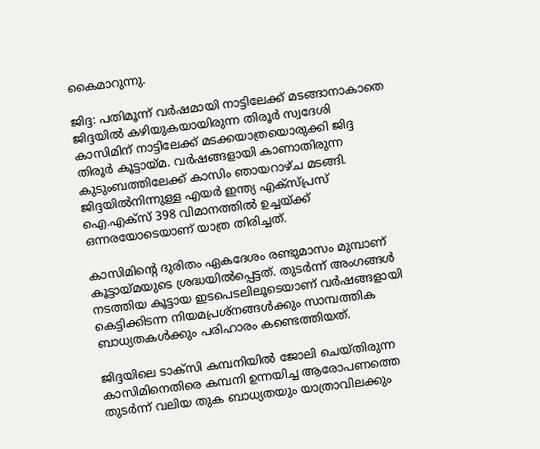കൈമാറുന്നു.

ജിദ്ദ: പതിമൂന്ന് വർഷമായി നാട്ടിലേക്ക് മടങ്ങാനാകാതെ ജിദ്ദയിൽ കഴിയുകയായിരുന്ന തിരൂർ സ്വദേശി കാസിമിന് നാട്ടിലേക്ക് മടക്കയാത്രയൊരുക്കി ജിദ്ദ തിരൂർ കൂട്ടായ്മ. വർഷങ്ങളായി കാണാതിരുന്ന കുടുംബത്തിലേക്ക് കാസിം ഞായറാഴ്ച മടങ്ങി. ജിദ്ദയിൽനിന്നുള്ള എയർ ഇന്ത്യ എക്‌സ്പ്രസ് ഐ.എക്‌സ് 398 വിമാനത്തിൽ ഉച്ചയ്ക്ക് ഒന്നരയോടെയാണ് യാത്ര തിരിച്ചത്.

കാസിമിന്റെ ദുരിതം ഏകദേശം രണ്ടുമാസം മുമ്പാണ് കൂട്ടായ്മയുടെ ശ്രദ്ധയിൽപ്പെട്ടത്. തുടർന്ന് അംഗങ്ങൾ നടത്തിയ കൂട്ടായ ഇടപെടലിലൂടെയാണ് വർഷങ്ങളായി കെട്ടിക്കിടന്ന നിയമപ്രശ്‌നങ്ങൾക്കും സാമ്പത്തിക ബാധ്യതകൾക്കും പരിഹാരം കണ്ടെത്തിയത്.

ജിദ്ദയിലെ ടാക്‌സി കമ്പനിയിൽ ജോലി ചെയ്തിരുന്ന കാസിമിനെതിരെ കമ്പനി ഉന്നയിച്ച ആരോപണത്തെ തുടർന്ന് വലിയ തുക ബാധ്യതയും യാത്രാവിലക്കും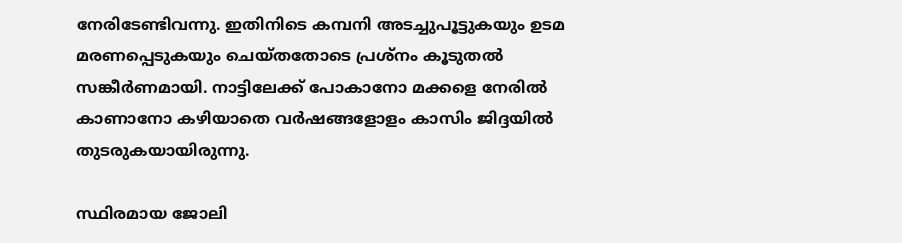നേരിടേണ്ടിവന്നു. ഇതിനിടെ കമ്പനി അടച്ചുപൂട്ടുകയും ഉടമ മരണപ്പെടുകയും ചെയ്തതോടെ പ്രശ്‌നം കൂടുതൽ സങ്കീർണമായി. നാട്ടിലേക്ക് പോകാനോ മക്കളെ നേരിൽ കാണാനോ കഴിയാതെ വർഷങ്ങളോളം കാസിം ജിദ്ദയിൽ തുടരുകയായിരുന്നു.

സ്ഥിരമായ ജോലി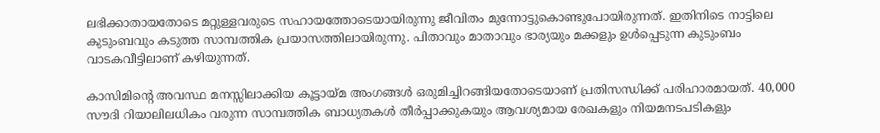ലഭിക്കാതായതോടെ മറ്റുള്ളവരുടെ സഹായത്തോടെയായിരുന്നു ജീവിതം മുന്നോട്ടുകൊണ്ടുപോയിരുന്നത്. ഇതിനിടെ നാട്ടിലെ കുടുംബവും കടുത്ത സാമ്പത്തിക പ്രയാസത്തിലായിരുന്നു. പിതാവും മാതാവും ഭാര്യയും മക്കളും ഉൾപ്പെടുന്ന കുടുംബം വാടകവീട്ടിലാണ് കഴിയുന്നത്.

കാസിമിന്റെ അവസ്ഥ മനസ്സിലാക്കിയ കൂട്ടായ്മ അംഗങ്ങൾ ഒരുമിച്ചിറങ്ങിയതോടെയാണ് പ്രതിസന്ധിക്ക് പരിഹാരമായത്. 40,000 സൗദി റിയാലിലധികം വരുന്ന സാമ്പത്തിക ബാധ്യതകൾ തീർപ്പാക്കുകയും ആവശ്യമായ രേഖകളും നിയമനടപടികളും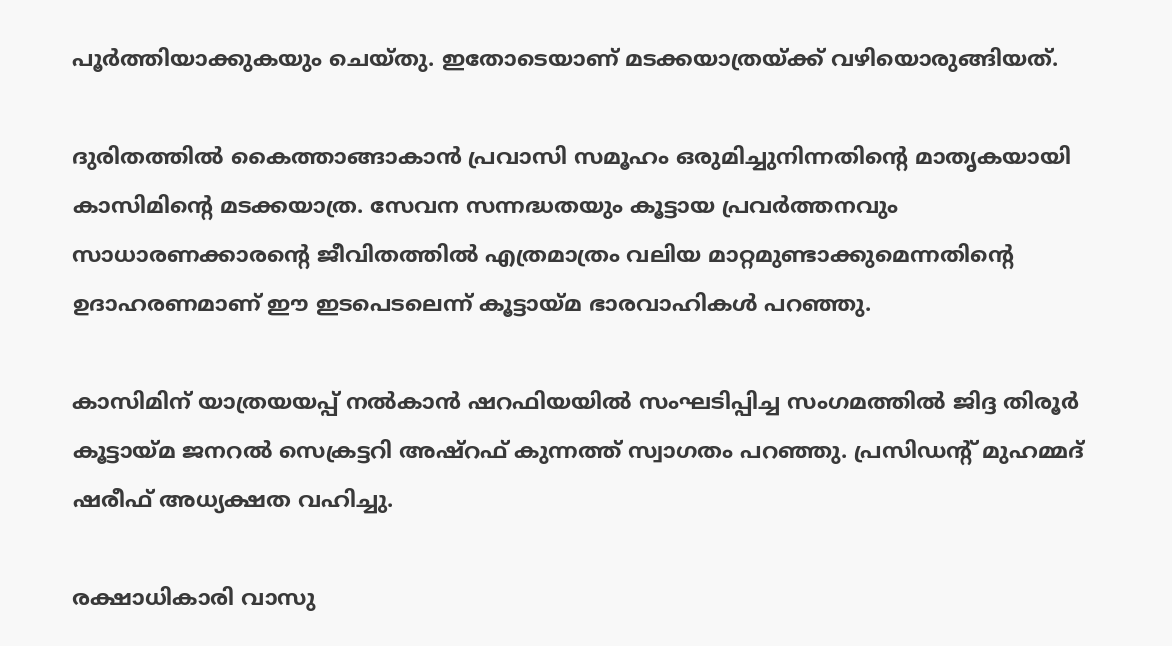പൂർത്തിയാക്കുകയും ചെയ്തു. ഇതോടെയാണ് മടക്കയാത്രയ്ക്ക് വഴിയൊരുങ്ങിയത്.

ദുരിതത്തിൽ കൈത്താങ്ങാകാൻ പ്രവാസി സമൂഹം ഒരുമിച്ചുനിന്നതിന്റെ മാതൃകയായി കാസിമിന്റെ മടക്കയാത്ര. സേവന സന്നദ്ധതയും കൂട്ടായ പ്രവർത്തനവും സാധാരണക്കാരന്റെ ജീവിതത്തിൽ എത്രമാത്രം വലിയ മാറ്റമുണ്ടാക്കുമെന്നതിന്റെ ഉദാഹരണമാണ് ഈ ഇടപെടലെന്ന് കൂട്ടായ്മ ഭാരവാഹികൾ പറഞ്ഞു.

കാസിമിന് യാത്രയയപ്പ് നൽകാൻ ഷറഫിയയിൽ സംഘടിപ്പിച്ച സംഗമത്തിൽ ജിദ്ദ തിരൂർ കൂട്ടായ്മ ജനറൽ സെക്രട്ടറി അഷ്‌റഫ് കുന്നത്ത് സ്വാഗതം പറഞ്ഞു. പ്രസിഡന്റ് മുഹമ്മദ് ഷരീഫ് അധ്യക്ഷത വഹിച്ചു.

രക്ഷാധികാരി വാസു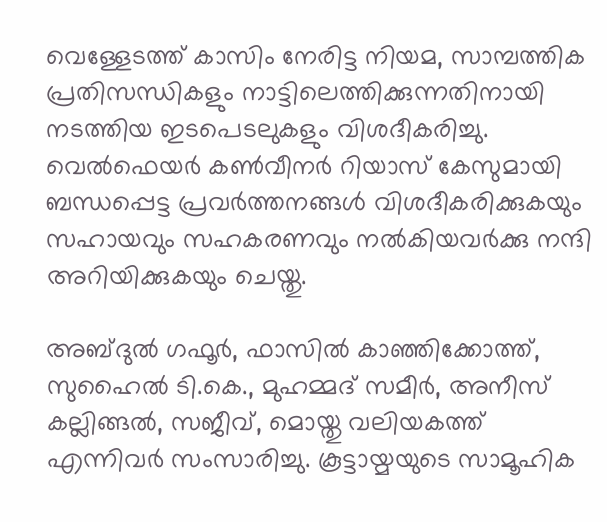വെള്ളേടത്ത് കാസിം നേരിട്ട നിയമ, സാമ്പത്തിക പ്രതിസന്ധികളും നാട്ടിലെത്തിക്കുന്നതിനായി നടത്തിയ ഇടപെടലുകളും വിശദീകരിച്ചു. വെൽഫെയർ കൺവീനർ റിയാസ് കേസുമായി ബന്ധപ്പെട്ട പ്രവർത്തനങ്ങൾ വിശദീകരിക്കുകയും സഹായവും സഹകരണവും നൽകിയവർക്കു നന്ദി അറിയിക്കുകയും ചെയ്തു.

അബ്ദുൽ ഗഫൂർ, ഫാസിൽ കാഞ്ഞിക്കോത്ത്, സുഹൈൽ ടി.കെ., മുഹമ്മദ് സമീർ, അനീസ് കല്ലിങ്ങൽ, സജീവ്, മൊയ്തു വലിയകത്ത് എന്നിവർ സംസാരിച്ചു. കൂട്ടായ്മയുടെ സാമൂഹിക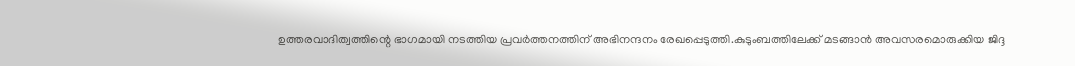ഉത്തരവാദിത്വത്തിന്റെ ഭാഗമായി നടത്തിയ പ്രവർത്തനത്തിന് അഭിനന്ദനം രേഖപ്പെടുത്തി.കുടുംബത്തിലേക്ക് മടങ്ങാൻ അവസരമൊരുക്കിയ ജിദ്ദ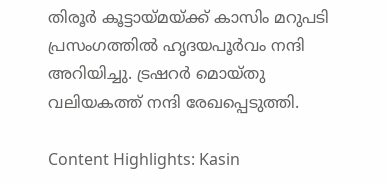തിരൂർ കൂട്ടായ്മയ്ക്ക് കാസിം മറുപടി പ്രസംഗത്തിൽ ഹൃദയപൂർവം നന്ദി അറിയിച്ചു. ട്രഷറർ മൊയ്തു വലിയകത്ത് നന്ദി രേഖപ്പെടുത്തി.

Content Highlights: Kasin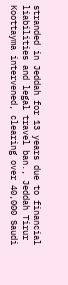stranded in Jeddah for 13 years due to financial liabilities and legal travel ban., Jeddah Tirur Koottayma intervened, clearing over 40,000 Saudi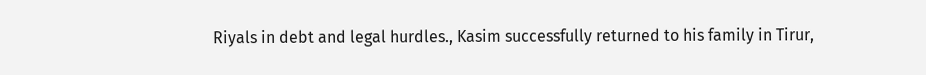Riyals in debt and legal hurdles., Kasim successfully returned to his family in Tirur,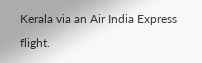Kerala via an Air India Express flight.